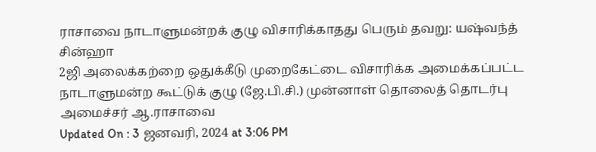ராசாவை நாடாளுமன்றக் குழு விசாரிக்காதது பெரும் தவறு: யஷ்வந்த் சின்ஹா
2ஜி அலைக்கற்றை ஒதுக்கீடு முறைகேட்டை விசாரிக்க அமைக்கப்பட்ட நாடாளுமன்ற கூட்டுக் குழு (ஜே.பி.சி.) முன்னாள் தொலைத் தொடர்பு அமைச்சர் ஆ.ராசாவை
Updated On : 3 ஜனவரி, 2024 at 3:06 PM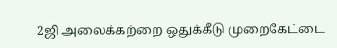2ஜி அலைக்கற்றை ஒதுக்கீடு முறைகேட்டை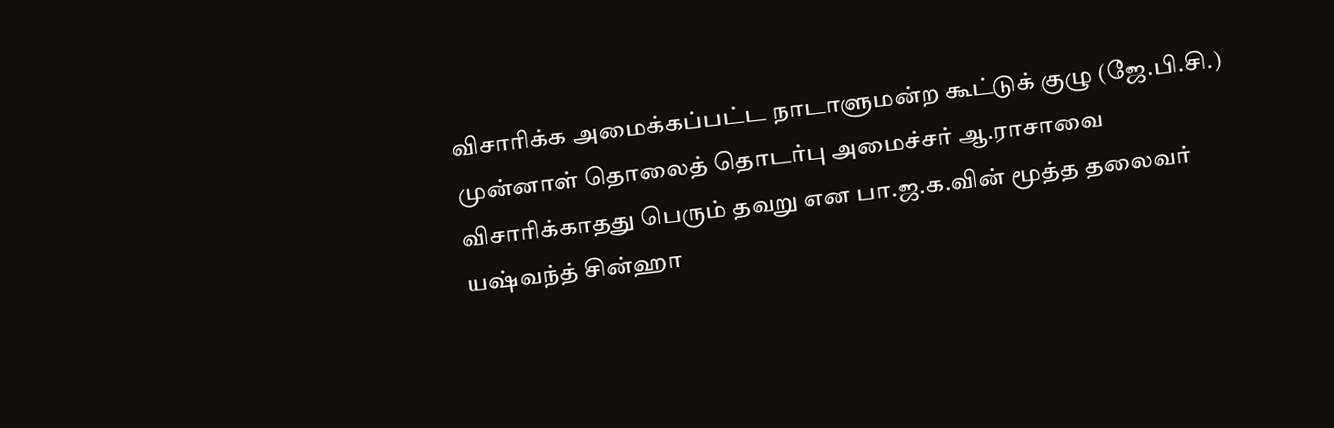விசாரிக்க அமைக்கப்பட்ட நாடாளுமன்ற கூட்டுக் குழு (ஜே.பி.சி.) முன்னாள் தொலைத் தொடர்பு அமைச்சர் ஆ.ராசாவை விசாரிக்காதது பெரும் தவறு என பா.ஜ.க.வின் மூத்த தலைவர் யஷ்வந்த் சின்ஹா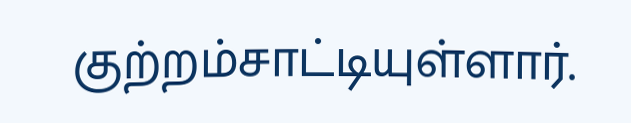குற்றம்சாட்டியுள்ளார்.